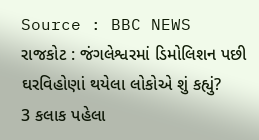Source : BBC NEWS
રાજકોટ : જંગલેશ્વરમાં ડિમોલિશન પછી ઘરવિહોણાં થયેલા લોકોએ શું કહ્યું?
3 કલાક પહેલા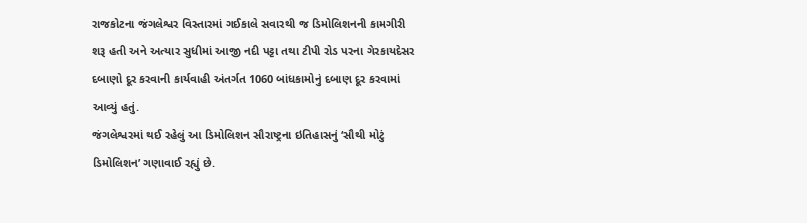રાજકોટના જંગલેશ્વર વિસ્તારમાં ગઈકાલે સવારથી જ ડિમોલિશનની કામગીરી શરૂ હતી અને અત્યાર સુધીમાં આજી નદી પટ્ટા તથા ટીપી રોડ પરના ગેરકાયદેસર દબાણો દૂર કરવાની કાર્યવાહી અંતર્ગત 1060 બાંધકામોનું દબાણ દૂર કરવામાં આવ્યું હતું.
જંગલેશ્વરમાં થઈ રહેલું આ ડિમોલિશન સૌરાષ્ટ્રના ઇતિહાસનું ‘સૌથી મોટું ડિમોલિશન’ ગણાવાઈ રહ્યું છે.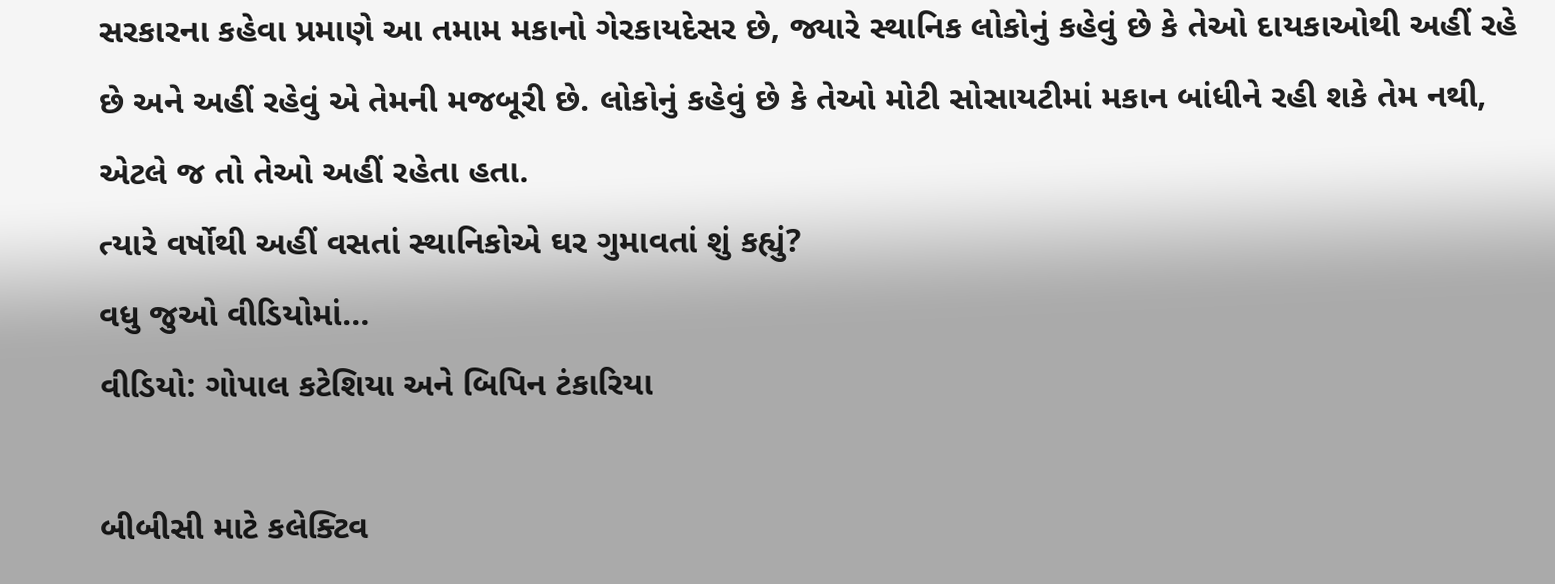સરકારના કહેવા પ્રમાણે આ તમામ મકાનો ગેરકાયદેસર છે, જ્યારે સ્થાનિક લોકોનું કહેવું છે કે તેઓ દાયકાઓથી અહીં રહે છે અને અહીં રહેવું એ તેમની મજબૂરી છે. લોકોનું કહેવું છે કે તેઓ મોટી સોસાયટીમાં મકાન બાંધીને રહી શકે તેમ નથી, એટલે જ તો તેઓ અહીં રહેતા હતા.
ત્યારે વર્ષોથી અહીં વસતાં સ્થાનિકોએ ઘર ગુમાવતાં શું કહ્યું?
વધુ જુઓ વીડિયોમાં…
વીડિયો: ગોપાલ કટેશિયા અને બિપિન ટંકારિયા

બીબીસી માટે કલેક્ટિવ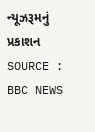ન્યૂઝરૂમનું પ્રકાશન
SOURCE : BBC NEWS